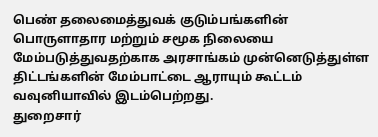பெண் தலைமைத்துவக் குடும்பங்களின் பொருளாதார மற்றும் சமூக நிலையை மேம்படுத்துவதற்காக அரசாங்கம் முன்னெடுத்துள்ள திட்டங்களின் மேம்பாட்டை ஆராயும் கூட்டம் வவுனியாவில் இடம்பெற்றது.
துறைசார்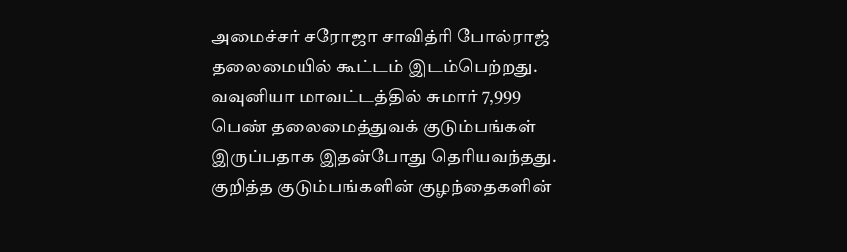அமைச்சர் சரோஜா சாவித்ரி போல்ராஜ் தலைமையில் கூட்டம் இடம்பெற்றது. வவுனியா மாவட்டத்தில் சுமார் 7,999 பெண் தலைமைத்துவக் குடும்பங்கள் இருப்பதாக இதன்போது தெரியவந்தது.
குறித்த குடும்பங்களின் குழந்தைகளின்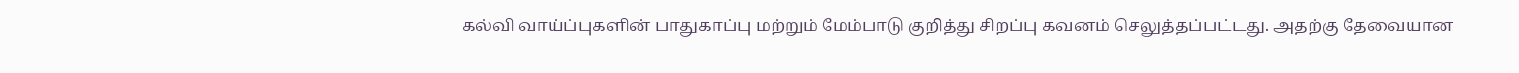கல்வி வாய்ப்புகளின் பாதுகாப்பு மற்றும் மேம்பாடு குறித்து சிறப்பு கவனம் செலுத்தப்பட்டது. அதற்கு தேவையான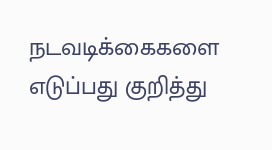நடவடிக்கைகளை எடுப்பது குறித்து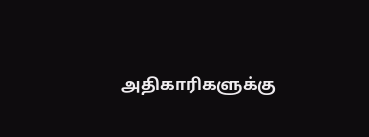அதிகாரிகளுக்கு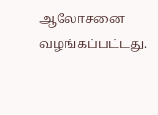ஆலோசனை வழங்கப்பட்டது.